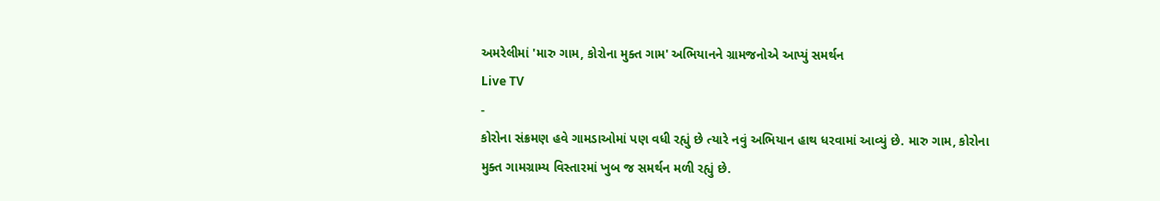અમરેલીમાં 'મારુ ગામ, કોરોના મુક્ત ગામ' અભિયાનને ગ્રામજનોએ આપ્યું સમર્થન
Live TV
-
કોરોના સંક્રમણ હવે ગામડાઓમાં પણ વધી રહ્યું છે ત્યારે નવું અભિયાન હાથ ધરવામાં આવ્યું છે. મારુ ગામ, કોરોના મુક્ત ગામગ્રામ્ય વિસ્તારમાં ખુબ જ સમર્થન મળી રહ્યું છે.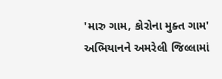'મારુ ગામ, કોરોના મુક્ત ગામ' અભિયાનને અમરેલી જિલ્લામાં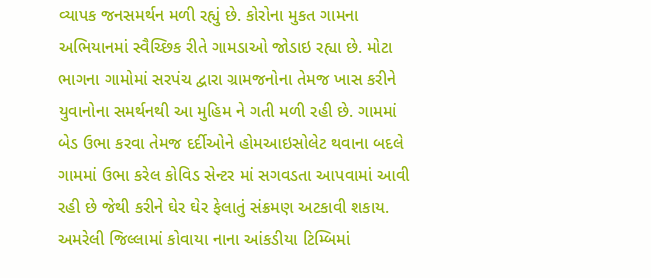વ્યાપક જનસમર્થન મળી રહ્યું છે. કોરોના મુકત ગામના અભિયાનમાં સ્વૈચ્છિક રીતે ગામડાઓ જોડાઇ રહ્યા છે. મોટા ભાગના ગામોમાં સરપંચ દ્વારા ગ્રામજનોના તેમજ ખાસ કરીને યુવાનોના સમર્થનથી આ મુહિમ ને ગતી મળી રહી છે. ગામમાં બેડ ઉભા કરવા તેમજ દર્દીઓને હોમઆઇસોલેટ થવાના બદલે ગામમાં ઉભા કરેલ કોવિડ સેન્ટર માં સગવડતા આપવામાં આવી રહી છે જેથી કરીને ઘેર ઘેર ફેલાતું સંક્રમણ અટકાવી શકાય. અમરેલી જિલ્લામાં કોવાયા નાના આંકડીયા ટિમ્બિમાં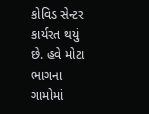કોવિડ સેન્ટર કાર્યરત થયું છે. હવે મોટા ભાગના ગામોમાં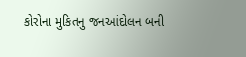કોરોના મુકિતનુ જનઆંદોલન બની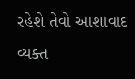રહેશે તેવો આશાવાદ વ્યક્ત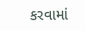કરવામાં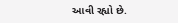આવી રહ્યો છે.